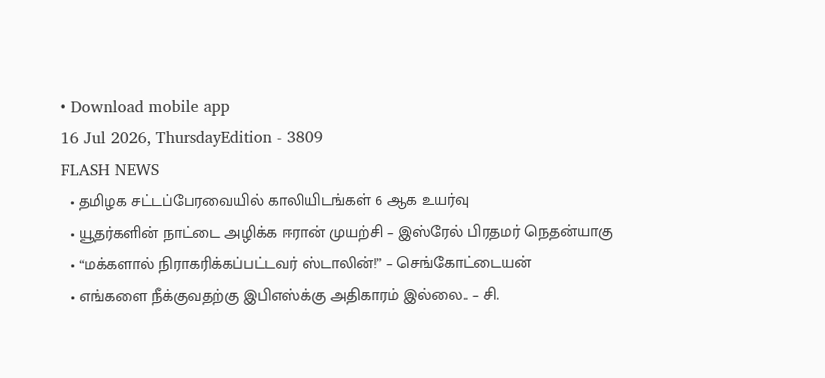• Download mobile app
16 Jul 2026, ThursdayEdition - 3809
FLASH NEWS
  • தமிழக சட்டப்பேரவையில் காலியிடங்கள் 6 ஆக உயர்வு
  • யூதர்களின் நாட்டை அழிக்க ஈரான் முயற்சி – இஸ்ரேல் பிரதமர் நெதன்யாகு
  • “மக்களால் நிராகரிக்கப்பட்டவர் ஸ்டாலின்!” – செங்கோட்டையன்
  • எங்களை நீக்குவதற்கு இபிஎஸ்க்கு அதிகாரம் இல்லை.. – சி.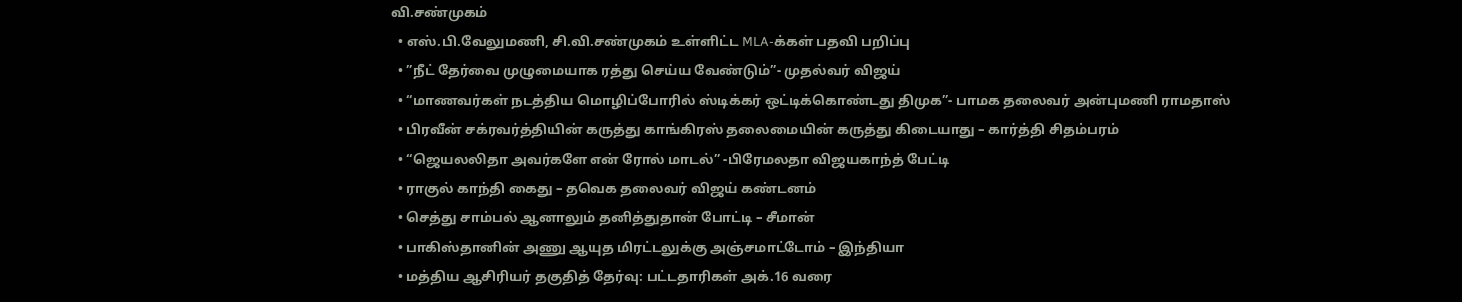வி.சண்முகம்
  • எஸ்.பி.வேலுமணி, சி.வி.சண்முகம் உள்ளிட்ட MLA-க்கள் பதவி பறிப்பு
  • ”நீட் தேர்வை முழுமையாக ரத்து செய்ய வேண்டும்”- முதல்வர் விஜய்
  • “மாணவர்கள் நடத்திய மொழிப்போரில் ஸ்டிக்கர் ஒட்டிக்கொண்டது திமுக”- பாமக தலைவர் அன்புமணி ராமதாஸ்
  • பிரவீன் சக்ரவர்த்தியின் கருத்து காங்கிரஸ் தலைமையின் கருத்து கிடையாது – கார்த்தி சிதம்பரம்
  • “ஜெயலலிதா அவர்களே என் ரோல் மாடல்” -பிரேமலதா விஜயகாந்த் பேட்டி
  • ராகுல் காந்தி கைது – தவெக தலைவர் விஜய் கண்டனம்
  • செத்து சாம்பல் ஆனாலும் தனித்துதான் போட்டி – சீமான்
  • பாகிஸ்தானின் அணு ஆயுத மிரட்டலுக்கு அஞ்சமாட்டோம் – இந்தியா
  • மத்திய ஆசிரியர் தகுதித் தேர்வு: பட்டதாரிகள் அக்.16 வரை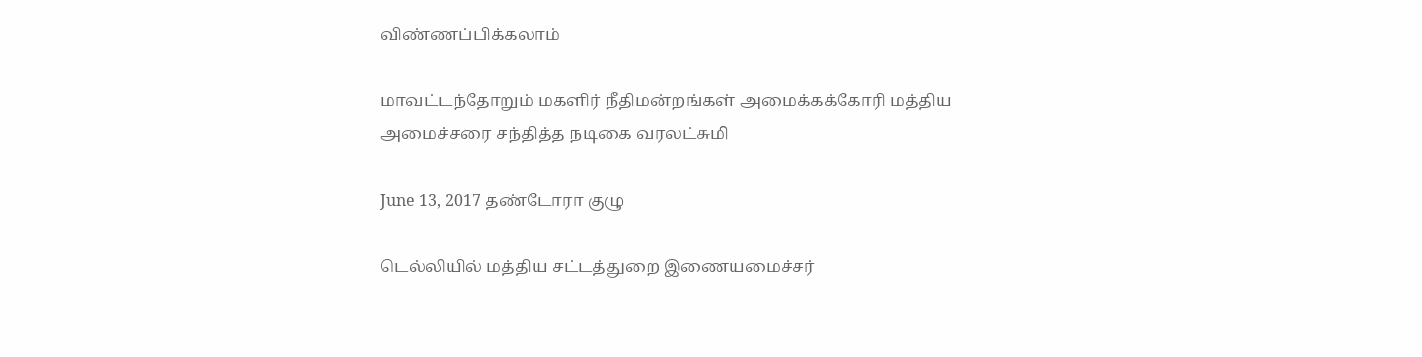விண்ணப்பிக்கலாம்

மாவட்டந்தோறும் மகளிர் நீதிமன்றங்கள் அமைக்கக்கோரி மத்திய அமைச்சரை சந்தித்த நடிகை வரலட்சுமி

June 13, 2017 தண்டோரா குழு

டெல்லியில் மத்திய சட்டத்துறை இணையமைச்சர்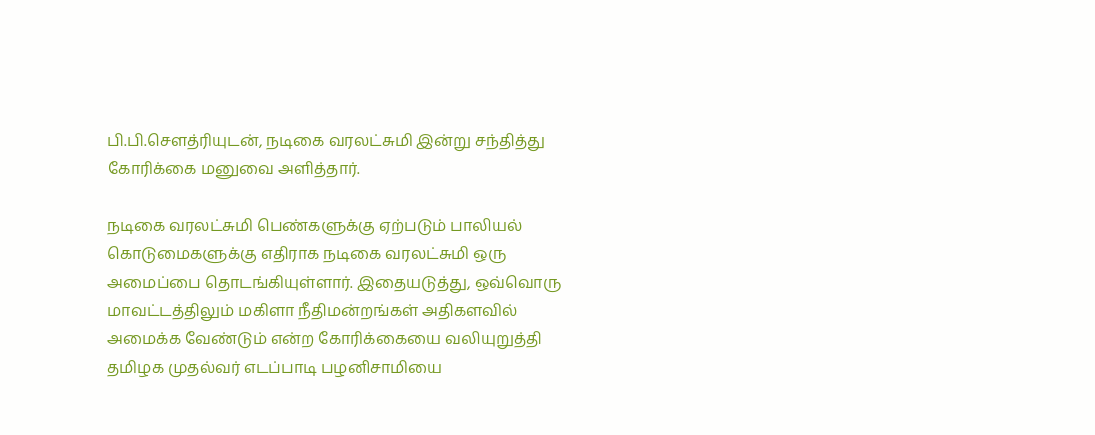பி.பி.சௌத்ரியுடன், நடிகை வரலட்சுமி இன்று சந்தித்து கோரிக்கை மனுவை அளித்தார்.

நடிகை வரலட்சுமி பெண்களுக்கு ஏற்படும் பாலியல் கொடுமைகளுக்கு எதிராக நடிகை வரலட்சுமி ஒரு அமைப்பை தொடங்கியுள்ளார். இதையடுத்து, ஒவ்வொரு மாவட்டத்திலும் மகிளா நீதிமன்றங்கள் அதிகளவில் அமைக்க வேண்டும் என்ற கோரிக்கையை வலியுறுத்தி தமிழக முதல்வர் எடப்பாடி பழனிசாமியை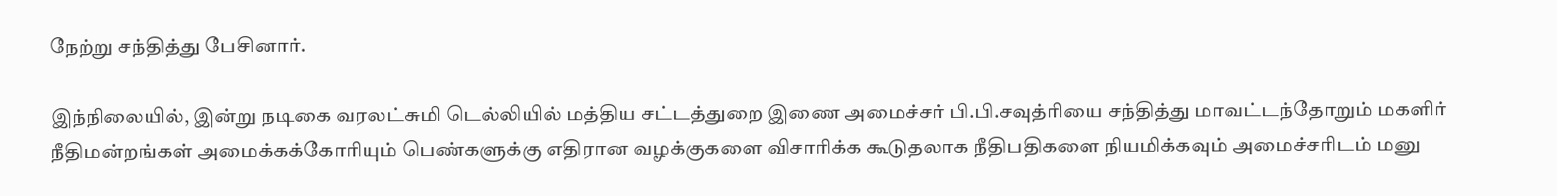நேற்று சந்தித்து பேசினார்.

இந்நிலையில், இன்று நடிகை வரலட்சுமி டெல்லியில் மத்திய சட்டத்துறை இணை அமைச்சர் பி.பி.சவுத்ரியை சந்தித்து மாவட்டந்தோறும் மகளிர் நீதிமன்றங்கள் அமைக்கக்கோரியும் பெண்களுக்கு எதிரான வழக்குகளை விசாரிக்க கூடுதலாக நீதிபதிகளை நியமிக்கவும் அமைச்சரிடம் மனு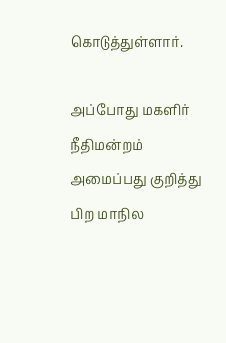கொடுத்துள்ளார்.

அப்போது மகளிர் நீதிமன்றம் அமைப்பது குறித்து பிற மாநில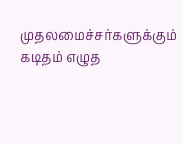முதலமைச்சர்களுக்கும் கடிதம் எழுத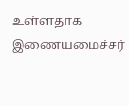உள்ளதாக இணையமைச்சர்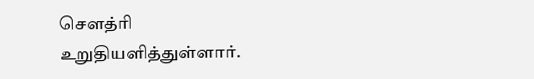சௌத்ரி உறுதியளித்துள்ளார்.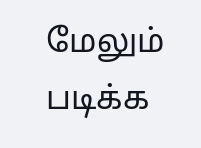மேலும் படிக்க